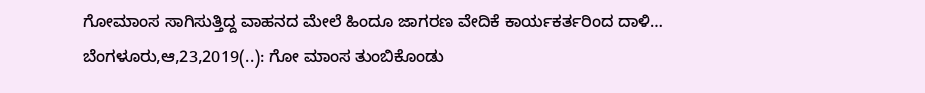ಗೋಮಾಂಸ ಸಾಗಿಸುತ್ತಿದ್ದ ವಾಹನದ ಮೇಲೆ ಹಿಂದೂ ಜಾಗರಣ ವೇದಿಕೆ ಕಾರ್ಯಕರ್ತರಿಂದ ದಾಳಿ… ಬೆಂಗಳೂರು,ಆ,23,2019(..): ಗೋ ಮಾಂಸ ತುಂಬಿಕೊಂಡು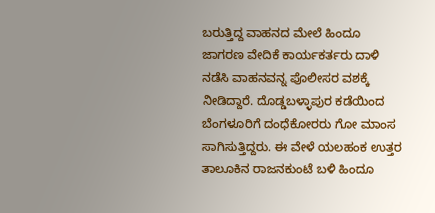ಬರುತ್ತಿದ್ದ ವಾಹನದ ಮೇಲೆ ಹಿಂದೂ ಜಾಗರಣ ವೇದಿಕೆ ಕಾರ್ಯಕರ್ತರು ದಾಳಿ ನಡೆಸಿ ವಾಹನವನ್ನ ಪೊಲೀಸರ ವಶಕ್ಕೆ ನೀಡಿದ್ದಾರೆ. ದೊಡ್ಡಬಳ್ಳಾಪುರ ಕಡೆಯಿಂದ ಬೆಂಗಳೂರಿಗೆ ದಂಧೆಕೋರರು ಗೋ ಮಾಂಸ ಸಾಗಿಸುತ್ತಿದ್ದರು. ಈ ವೇಳೆ ಯಲಹಂಕ ಉತ್ತರ ತಾಲೂಕಿನ ರಾಜನಕುಂಟೆ ಬಳಿ ಹಿಂದೂ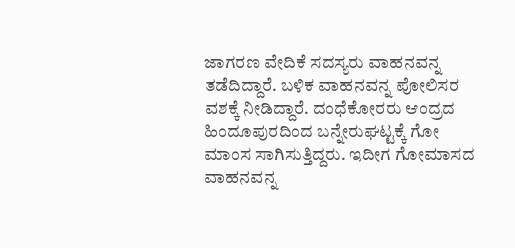ಜಾಗರಣ ವೇದಿಕೆ ಸದಸ್ಯರು ವಾಹನವನ್ನ ತಡೆದಿದ್ದಾರೆ. ಬಳಿಕ ವಾಹನವನ್ನ ಪೋಲಿಸರ ವಶಕ್ಕೆ ನೀಡಿದ್ದಾರೆ. ದಂಧೆಕೋರರು ಆಂದ್ರದ ಹಿಂದೂಪುರದಿಂದ ಬನ್ನೇರುಘಟ್ಟಕ್ಕೆ ಗೋ ಮಾಂಸ ಸಾಗಿಸುತ್ತಿದ್ದರು. ಇದೀಗ ಗೋಮಾಸದ ವಾಹನವನ್ನ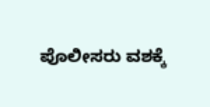ಪೊಲೀಸರು ವಶಕ್ಕೆ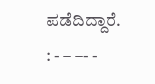ಪಡೆದಿದ್ದಾರೆ. : - – –- -